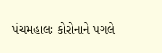પંચમહાલઃ કોરોનાને પગલે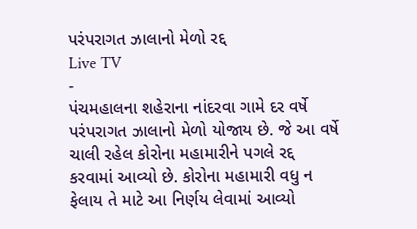પરંપરાગત ઝાલાનો મેળો રદ્દ
Live TV
-
પંચમહાલના શહેરાના નાંદરવા ગામે દર વર્ષે પરંપરાગત ઝાલાનો મેળો યોજાય છે. જે આ વર્ષે ચાલી રહેલ કોરોના મહામારીને પગલે રદ્દ કરવામાં આવ્યો છે. કોરોના મહામારી વધુ ન ફેલાય તે માટે આ નિર્ણય લેવામાં આવ્યો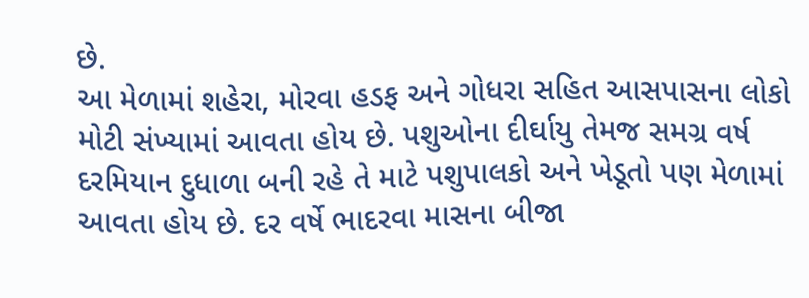છે.
આ મેળામાં શહેરા, મોરવા હડફ અને ગોધરા સહિત આસપાસના લોકો મોટી સંખ્યામાં આવતા હોય છે. પશુઓના દીર્ઘાયુ તેમજ સમગ્ર વર્ષ દરમિયાન દુધાળા બની રહે તે માટે પશુપાલકો અને ખેડૂતો પણ મેળામાં આવતા હોય છે. દર વર્ષે ભાદરવા માસના બીજા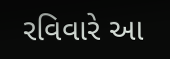રવિવારે આ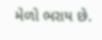મેળો ભરાય છે.